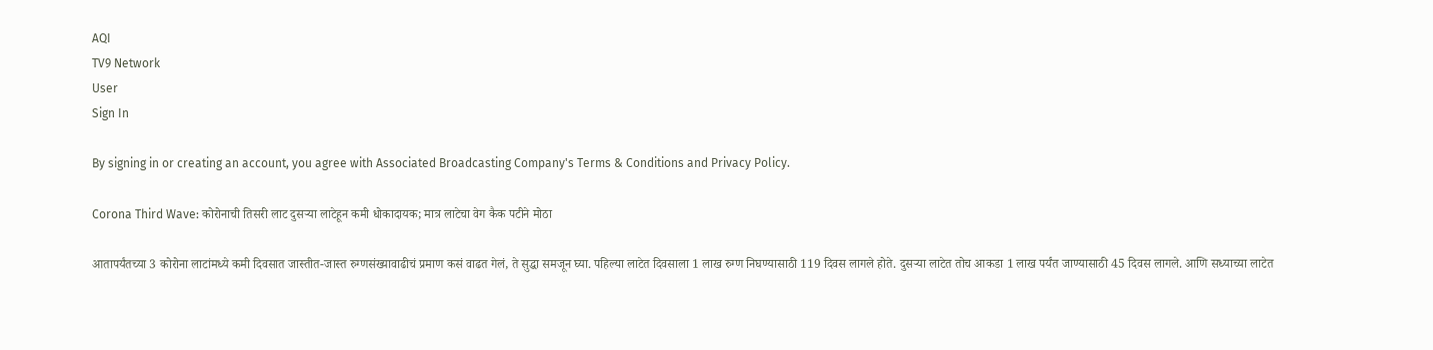AQI
TV9 Network
User
Sign In

By signing in or creating an account, you agree with Associated Broadcasting Company's Terms & Conditions and Privacy Policy.

Corona Third Wave: कोरोनाची तिसरी लाट दुसऱ्या लाटेहून कमी धोकादायक; मात्र लाटेचा वेग कैक पटीने मोठा

आतापर्यंतच्या 3 कोरोना लाटांमध्ये कमी दिवसात जास्तीत-जास्त रुग्णसंख्यावाढीचं प्रमाण कसं वाढत गेलं, ते सुद्धा समजून घ्या. पहिल्या लाटेत दिवसाला 1 लाख रुग्ण निघण्यासाठी 119 दिवस लागले होते. दुसऱ्या लाटेत तोच आकडा 1 लाख पर्यंत जाण्यासाठी 45 दिवस लागले. आणि सध्याच्या लाटेत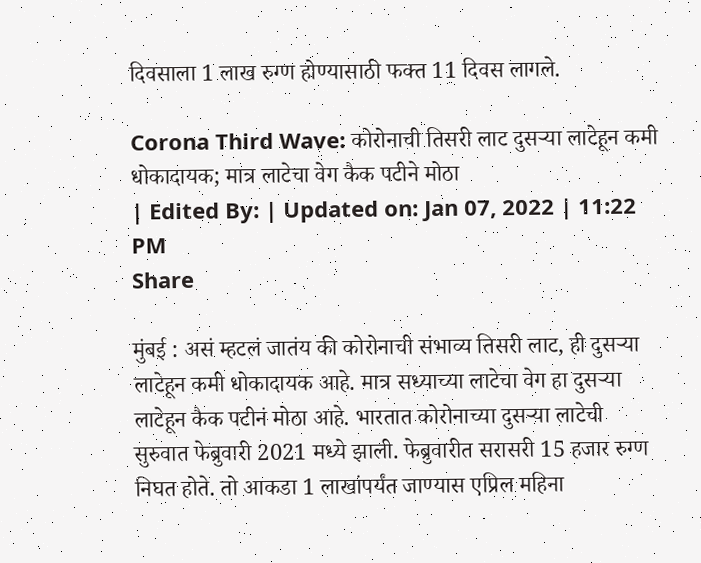दिवसाला 1 लाख रुग्ण होण्यासाठी फक्त 11 दिवस लागले.

Corona Third Wave: कोरोनाची तिसरी लाट दुसऱ्या लाटेहून कमी धोकादायक; मात्र लाटेचा वेग कैक पटीने मोठा
| Edited By: | Updated on: Jan 07, 2022 | 11:22 PM
Share

मुंबई : असं म्हटलं जातंय की कोरोनाची संभाव्य तिसरी लाट, ही दुसऱ्या लाटेहून कमी धोकादायक आहे. मात्र सध्याच्या लाटेचा वेग हा दुसऱ्या लाटेहून कैक पटीनं मोठा आहे. भारतात कोरोनाच्या दुसऱ्या लाटेची सुरुवात फेब्रुवारी 2021 मध्ये झाली. फेब्रुवारीत सरासरी 15 हजार रुग्ण निघत होते. तो आकडा 1 लाखांपर्यंत जाण्यास एप्रिल महिना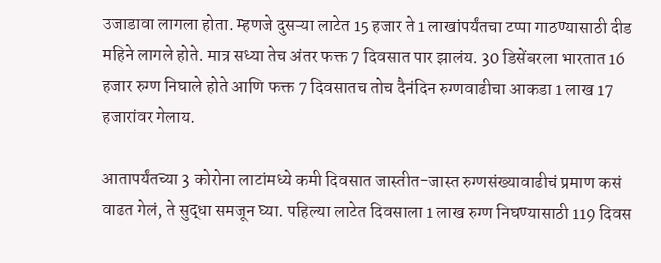उजाडावा लागला होता. म्हणजे दुसऱ्या लाटेत 15 हजार ते 1 लाखांपर्यंतचा टप्पा गाठण्यासाठी दीड महिने लागले होते. मात्र सध्या तेच अंतर फक्त 7 दिवसात पार झालंय. 30 डिसेंबरला भारतात 16 हजार रुग्ण निघाले होते आणि फक्त 7 दिवसातच तोच दैनंदिन रुग्णवाढीचा आकडा 1 लाख 17 हजारांवर गेलाय.

आतापर्यंतच्या 3 कोरोना लाटांमध्ये कमी दिवसात जास्तीत-जास्त रुग्णसंख्यावाढीचं प्रमाण कसं वाढत गेलं, ते सुद्धा समजून घ्या. पहिल्या लाटेत दिवसाला 1 लाख रुग्ण निघण्यासाठी 119 दिवस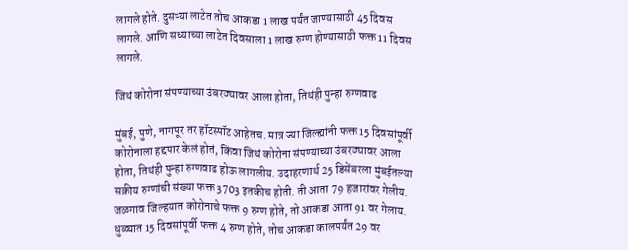लागले होते. दुसऱ्या लाटेत तोच आकडा 1 लाख पर्यंत जाण्यासाठी 45 दिवस लागले. आणि सध्याच्या लाटेत दिवसाला 1 लाख रुग्ण होण्यासाठी फक्त 11 दिवस लागले.

जिथं कोरोना संपण्याच्या उंबरठ्यावर आला होता, तिथंही पुन्हा रुग्णवाढ

मुंबई, पुणे, नागपूर तर हॉटस्पॉट आहेतच. मात्र ज्या जिल्ह्यांनी फक्त 15 दिवसांपूर्वी कोरोनाला हद्दपार केलं होतं, किंवा जिथं कोरोना संपण्याच्या उंबरठ्यावर आला होता, तिथंही पुन्हा रुग्णवाढ होऊ लागलीय. उदाहरणार्थ 25 डिसेंबरला मुंबईतल्या सक्रीय रुग्णांची संख्या फक्त 3703 इतकीच होती. ती आता 79 हजारांवर गेलीय. जळगाव जिल्हयात कोरोनाचे फक्त 9 रुग्ण होते, तो आकडा आता 91 वर गेलाय. धुळ्यात 15 दिवसांपूर्वी फक्त 4 रुग्ण होते, तोच आकडा कालपर्यंत 29 वर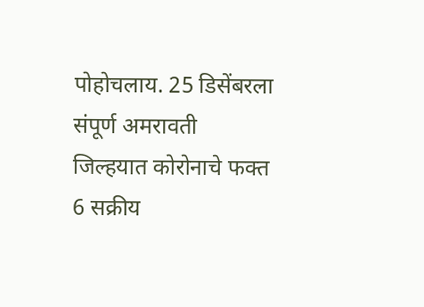पोहोचलाय. 25 डिसेंबरला संपूर्ण अमरावती जिल्हयात कोरोनाचे फक्त 6 सक्रीय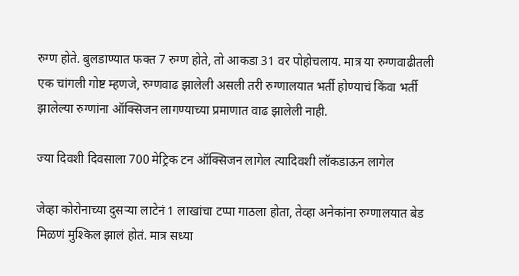रुग्ण होते. बुलडाण्यात फक्त 7 रुग्ण होते, तो आकडा 31 वर पोहोचलाय. मात्र या रुग्णवाढीतली एक चांगली गोष्ट म्हणजे, रुग्णवाढ झालेली असली तरी रुग्णालयात भर्ती होण्याचं किंवा भर्ती झालेल्या रुग्णांना ऑक्सिजन लागण्याच्या प्रमाणात वाढ झालेली नाही.

ज्या दिवशी दिवसाला 700 मेट्रिक टन ऑक्सिजन लागेल त्यादिवशी लॉकडाऊन लागेल

जेव्हा कोरोनाच्या दुसऱ्या लाटेनं 1 लाखांचा टप्पा गाठला होता, तेव्हा अनेकांना रुग्णालयात बेड मिळणं मुश्किल झालं होतं. मात्र सध्या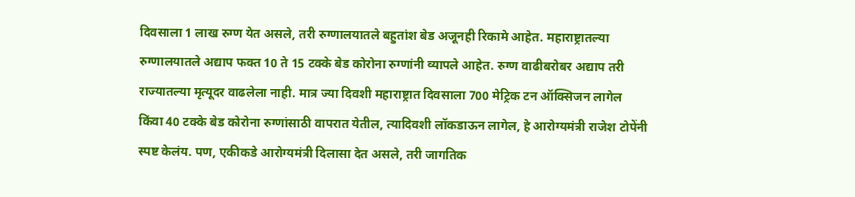दिवसाला 1 लाख रुग्ण येत असले, तरी रुग्णालयातले बहुतांश बेड अजूनही रिकामे आहेत. महाराष्ट्रातल्या रुग्णालयातले अद्याप फक्त 10 ते 15 टक्के बेड कोरोना रुग्णांनी व्यापले आहेत. रुग्ण वाढीबरोबर अद्याप तरी राज्यातल्या मृत्यूदर वाढलेला नाही. मात्र ज्या दिवशी महाराष्ट्रात दिवसाला 700 मेट्रिक टन ऑक्सिजन लागेल किंवा 40 टक्के बेड कोरोना रुग्णांसाठी वापरात येतील, त्यादिवशी लॉकडाऊन लागेल, हे आरोग्यमंत्री राजेश टोपेंनी स्पष्ट केलंय. पण, एकीकडे आरोग्यमंत्री दिलासा देत असले, तरी जागतिक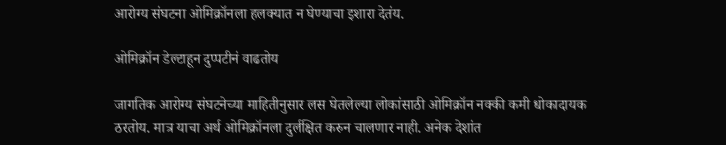आरोग्य संघटना ओमिक्रॉनला हलक्यात न घेण्याचा इशारा देतंय.

ओमिक्रॉन डेल्टाहून दुप्पटीनं वाढतोय

जागतिक आरोग्य संघटनेच्या माहितीनुसार लस घेतलेल्या लोकांसाठी ओमिक्रॉन नक्की कमी धोकादायक ठरतोय. मात्र याचा अर्थ ओमिक्रॉनला दुर्लक्षित करुन चालणार नाही. अनेक देशांत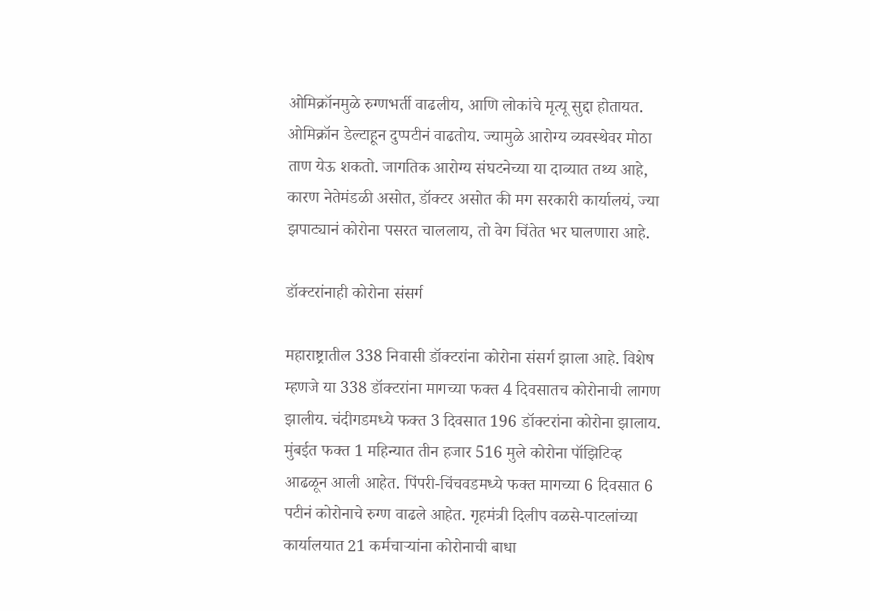ओमिक्रॉनमुळे रुग्णभर्ती वाढलीय, आणि लोकांचे मृत्यू सुद्दा होतायत. ओमिक्रॉन डेल्टाहून दुप्पटीनं वाढतोय. ज्यामुळे आरोग्य व्यवस्थेवर मोठा ताण येऊ शकतो. जागतिक आरोग्य संघटनेच्या या दाव्यात तथ्य आहे, कारण नेतेमंडळी असोत, डॉक्टर असोत की मग सरकारी कार्यालयं, ज्या झपाट्यानं कोरोना पसरत चाललाय, तो वेग चिंतेत भर घालणारा आहे.

डॉक्टरांनाही कोरोना संसर्ग

महाराष्ट्रातील 338 निवासी डॉक्टरांना कोरोना संसर्ग झाला आहे. विशेष म्हणजे या 338 डॉक्टरांना मागच्या फक्त 4 दिवसातच कोरोनाची लागण झालीय. चंदीगडमध्ये फक्त 3 दिवसात 196 डॉक्टरांना कोरोना झालाय. मुंबईत फक्त 1 महिन्यात तीन हजार 516 मुले कोरोना पॉझिटिव्ह आढळून आली आहेत. पिंपरी-चिंचवडमध्ये फक्त मागच्या 6 दिवसात 6 पटीनं कोरोनाचे रुग्ण वाढले आहेत. गृहमंत्री दिलीप वळसे-पाटलांच्या कार्यालयात 21 कर्मचाऱ्यांना कोरोनाची बाधा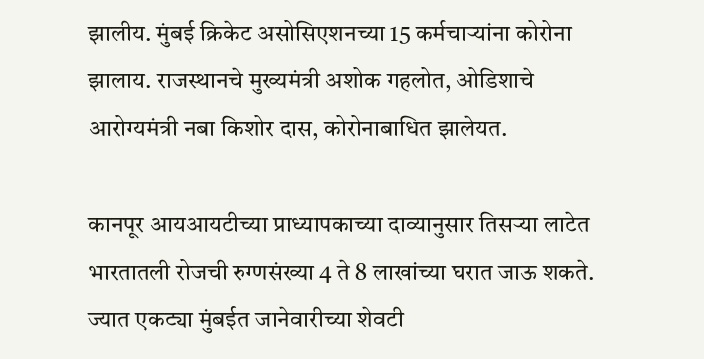झालीय. मुंबई क्रिकेट असोसिएशनच्या 15 कर्मचाऱ्यांना कोरोना झालाय. राजस्थानचे मुख्यमंत्री अशोक गहलोत, ओडिशाचे आरोग्यमंत्री नबा किशोर दास, कोरोनाबाधित झालेयत.

कानपूर आयआयटीच्या प्राध्यापकाच्या दाव्यानुसार तिसऱ्या लाटेत भारतातली रोजची रुग्णसंख्या 4 ते 8 लाखांच्या घरात जाऊ शकते. ज्यात एकट्या मुंबईत जानेवारीच्या शेवटी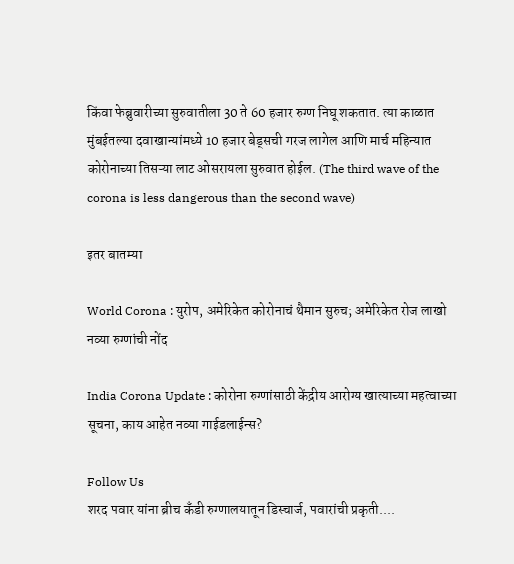किंवा फेब्रुवारीच्या सुरुवातीला 30 ते 60 हजार रुग्ण निघू शकतात. त्या काळात मुंबईतल्या दवाखान्यांमध्ये 10 हजार बेड्सची गरज लागेल आणि मार्च महिन्यात कोरोनाच्या तिसऱ्या लाट ओसरायला सुरुवात होईल. (The third wave of the corona is less dangerous than the second wave)

इतर बातम्या

World Corona : युरोप, अमेरिकेत कोरोनाचं थैमान सुरुच; अमेरिकेत रोज लाखो नव्या रुग्णांची नोंद

India Corona Update : कोरोना रुग्णांसाठी केंद्रीय आरोग्य खात्याच्या महत्वाच्या सूचना, काय आहेत नव्या गाईडलाईन्स?

Follow Us
शरद पवार यांना ब्रीच कँडी रुग्णालयातून डिस्चार्ज, पवारांची प्रकृती....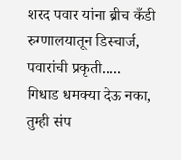शरद पवार यांना ब्रीच कँडी रुग्णालयातून डिस्चार्ज, पवारांची प्रकृती.....
गिधाड धमक्या देऊ नका, तुम्ही संप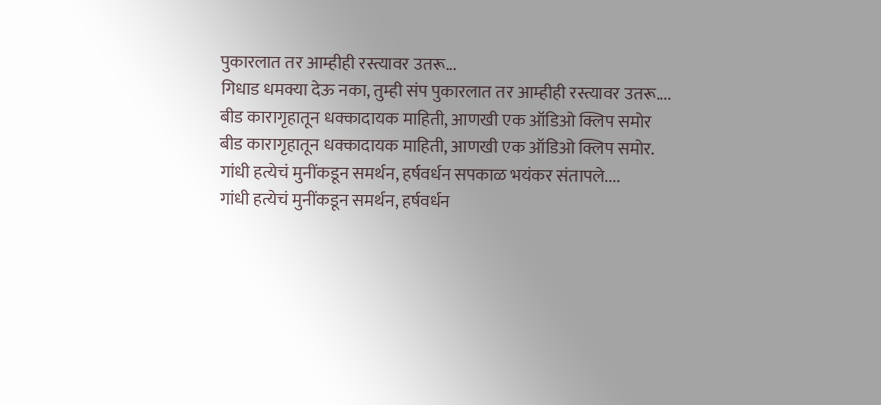पुकारलात तर आम्हीही रस्त्यावर उतरू...
गिधाड धमक्या देऊ नका, तुम्ही संप पुकारलात तर आम्हीही रस्त्यावर उतरू....
बीड कारागृहातून धक्कादायक माहिती, आणखी एक ऑडिओ क्लिप समोर
बीड कारागृहातून धक्कादायक माहिती, आणखी एक ऑडिओ क्लिप समोर.
गांधी हत्येचं मुनींकडून समर्थन, हर्षवर्धन सपकाळ भयंकर संतापले....
गांधी हत्येचं मुनींकडून समर्थन, हर्षवर्धन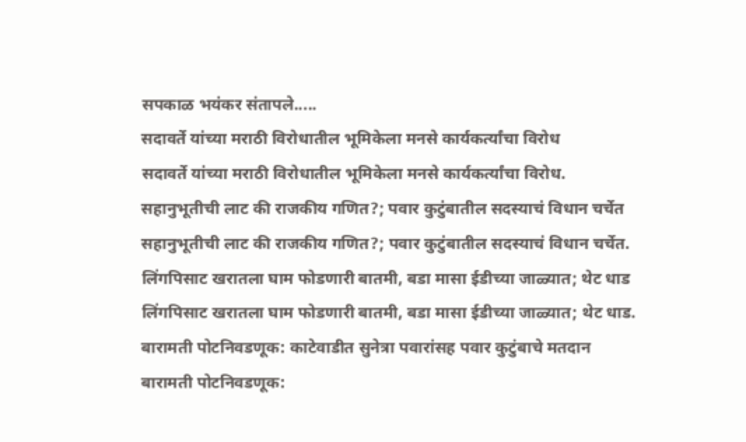सपकाळ भयंकर संतापले.....
सदावर्ते यांच्या मराठी विरोधातील भूमिकेला मनसे कार्यकर्त्यांचा विरोध
सदावर्ते यांच्या मराठी विरोधातील भूमिकेला मनसे कार्यकर्त्यांचा विरोध.
सहानुभूतीची लाट की राजकीय गणित?; पवार कुटुंबातील सदस्याचं विधान चर्चेत
सहानुभूतीची लाट की राजकीय गणित?; पवार कुटुंबातील सदस्याचं विधान चर्चेत.
लिंगपिसाट खरातला घाम फोडणारी बातमी, बडा मासा ईडीच्या जाळ्यात; थेट धाड
लिंगपिसाट खरातला घाम फोडणारी बातमी, बडा मासा ईडीच्या जाळ्यात; थेट धाड.
बारामती पोटनिवडणूक: काटेवाडीत सुनेत्रा पवारांसह पवार कुटुंबाचे मतदान
बारामती पोटनिवडणूक: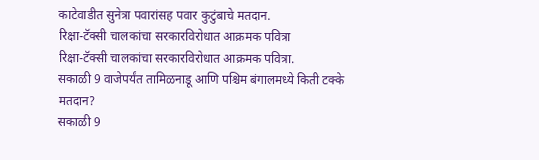काटेवाडीत सुनेत्रा पवारांसह पवार कुटुंबाचे मतदान.
रिक्षा-टॅक्सी चालकांचा सरकारविरोधात आक्रमक पवित्रा
रिक्षा-टॅक्सी चालकांचा सरकारविरोधात आक्रमक पवित्रा.
सकाळी 9 वाजेपर्यंत तामिळनाडू आणि पश्चिम बंगालमध्ये किती टक्के मतदान?
सकाळी 9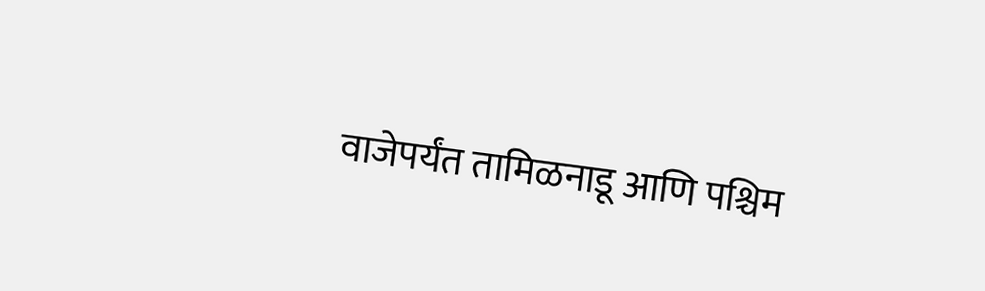वाजेपर्यंत तामिळनाडू आणि पश्चिम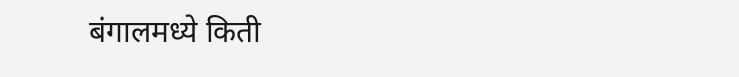बंगालमध्ये किती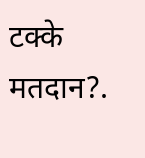टक्के मतदान?.